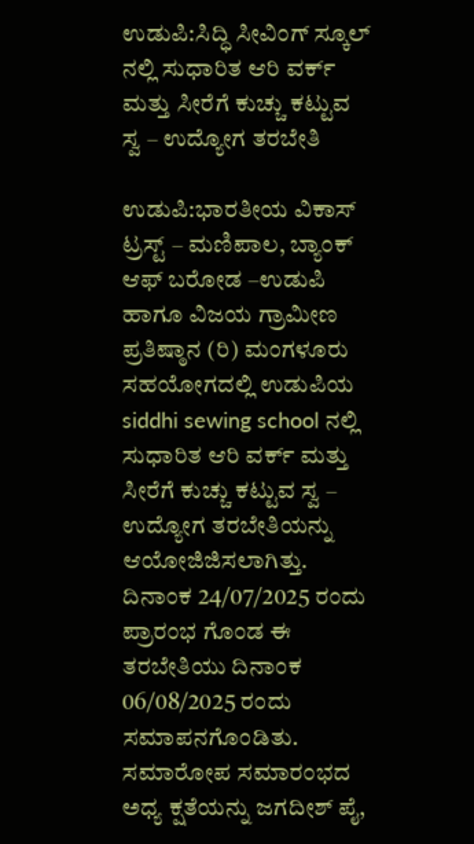ಉಡುಪಿ:ಸಿದ್ಧಿ ಸೀವಿಂಗ್ ಸ್ಕೂಲ್‌ ನಲ್ಲಿ ಸುಧಾರಿತ ಆರಿ ವರ್ಕ್ ಮತ್ತು ಸೀರೆಗೆ ಕುಚ್ಚು ಕಟ್ಟುವ ಸ್ವ – ಉದ್ಯೋಗ ತರಬೇತಿ

ಉಡುಪಿ:ಭಾರತೀಯ ವಿಕಾಸ್ ಟ್ರಸ್ಟ್ – ಮಣಿಪಾಲ, ಬ್ಯಾಂಕ್ ಆಫ್ ಬರೋಡ –ಉಡುಪಿ ಹಾಗೂ ವಿಜಯ ಗ್ರಾಮೀಣ ಪ್ರತಿಷ್ಠಾನ (ರಿ) ಮಂಗಳೂರು ಸಹಯೋಗದಲ್ಲಿ ಉಡುಪಿಯ siddhi sewing school ನಲ್ಲಿ ಸುಧಾರಿತ ಆರಿ ವರ್ಕ್ ಮತ್ತು ಸೀರೆಗೆ ಕುಚ್ಚು ಕಟ್ಟುವ ಸ್ವ – ಉದ್ಯೋಗ ತರಬೇತಿಯನ್ನು ಆಯೋಜಿಜಿಸಲಾಗಿತ್ತು. ದಿನಾಂಕ 24/07/2025 ರಂದು ಪ್ರಾರಂಭ ಗೊಂಡ ಈ ತರಬೇತಿಯು ದಿನಾಂಕ 06/08/2025 ರಂದು ಸಮಾಪನಗೊಂಡಿತು. ಸಮಾರೋಪ ಸಮಾರಂಭದ ಅಧ್ಯ ಕ್ಷತೆಯನ್ನು ಜಗದೀಶ್ ಪೈ,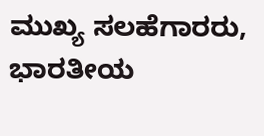ಮುಖ್ಯ ಸಲಹೆಗಾರರು, ಭಾರತೀಯ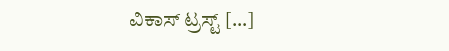ವಿಕಾಸ್ ಟ್ರಸ್ಟ್ […]